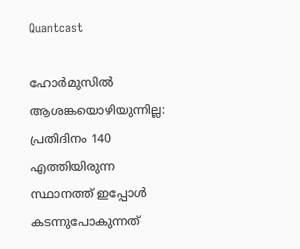Quantcast

ഹോർമുസിൽ ആശങ്കയൊഴിയുന്നില്ല: പ്രതിദിനം 140 എത്തിയിരുന്ന സ്ഥാനത്ത് ഇപ്പോൾ കടന്നുപോകുന്നത്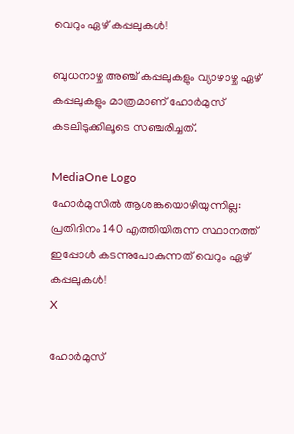വെറും ഏഴ് കപ്പലുകൾ!

ബുധനാഴ്ച അഞ്ച് കപ്പലുകളും വ്യാഴാഴ്ച ഏഴ് കപ്പലുകളും മാത്രമാണ് ഹോർമുസ് കടലിടുക്കിലൂടെ സഞ്ചരിച്ചത്.

MediaOne Logo
ഹോർമുസിൽ ആശങ്കയൊഴിയുന്നില്ല: പ്രതിദിനം 140 എത്തിയിരുന്ന സ്ഥാനത്ത് ഇപ്പോൾ കടന്നുപോകുന്നത് വെറും ഏഴ് കപ്പലുകൾ!
X

ഹോർമുസ്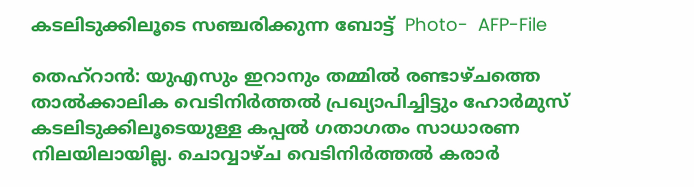കടലിടുക്കിലൂടെ സഞ്ചരിക്കുന്ന ബോട്ട്  Photo-  AFP-File

തെഹ്റാന്‍: യുഎസും ഇറാനും തമ്മിൽ രണ്ടാഴ്ചത്തെ താൽക്കാലിക വെടിനിർത്തൽ പ്രഖ്യാപിച്ചിട്ടും ഹോർമുസ് കടലിടുക്കിലൂടെയുള്ള കപ്പൽ ഗതാഗതം സാധാരണ നിലയിലായില്ല. ചൊവ്വാഴ്ച വെടിനിർത്തൽ കരാർ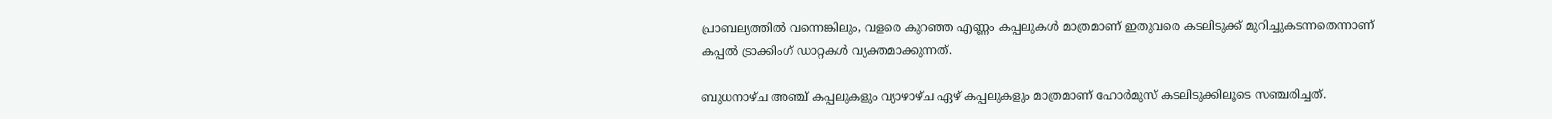പ്രാബല്യത്തിൽ വന്നെങ്കിലും, വളരെ കുറഞ്ഞ എണ്ണം കപ്പലുകൾ മാത്രമാണ് ഇതുവരെ കടലിടുക്ക് മുറിച്ചുകടന്നതെന്നാണ് കപ്പൽ ട്രാക്കിംഗ് ഡാറ്റകൾ വ്യക്തമാക്കുന്നത്.

ബുധനാഴ്ച അഞ്ച് കപ്പലുകളും വ്യാഴാഴ്ച ഏഴ് കപ്പലുകളും മാത്രമാണ് ഹോർമുസ് കടലിടുക്കിലൂടെ സഞ്ചരിച്ചത്.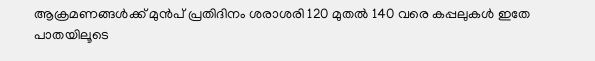ആക്രമണങ്ങൾക്ക് മുൻപ് പ്രതിദിനം ശരാശരി 120 മുതൽ 140 വരെ കപ്പലുകൾ ഇതേ പാതയിലൂടെ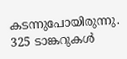കടന്നുപോയിരുന്നു. 325 ടാങ്കറുകൾ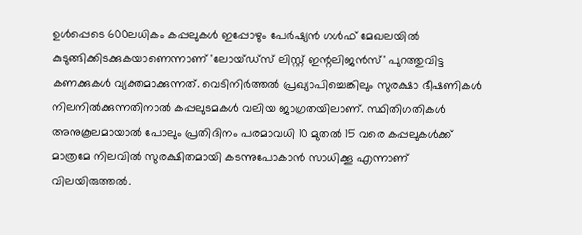ഉൾപ്പെടെ 600ലധികം കപ്പലുകൾ ഇപ്പോഴും പേർഷ്യൻ ഗൾഫ് മേഖലയിൽ കുടുങ്ങിക്കിടക്കുകയാണെന്നാണ് 'ലോയ്ഡ്സ് ലിസ്റ്റ് ഇന്റലിജൻസ്' പുറത്തുവിട്ട കണക്കുകൾ വ്യക്തമാക്കുന്നത്. വെടിനിർത്തൽ പ്രഖ്യാപിച്ചെങ്കിലും സുരക്ഷാ ഭീഷണികൾ നിലനിൽക്കുന്നതിനാൽ കപ്പലുടമകൾ വലിയ ജാഗ്രതയിലാണ്. സ്ഥിതിഗതികൾ അനുകൂലമായാൽ പോലും പ്രതിദിനം പരമാവധി 10 മുതൽ 15 വരെ കപ്പലുകൾക്ക് മാത്രമേ നിലവിൽ സുരക്ഷിതമായി കടന്നുപോകാൻ സാധിക്കൂ എന്നാണ് വിലയിരുത്തല്‍.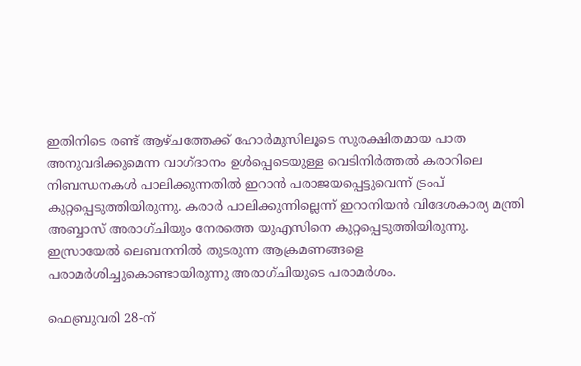ഇതിനിടെ രണ്ട് ആഴ്ചത്തേക്ക് ഹോര്‍മുസിലൂടെ സുരക്ഷിതമായ പാത അനുവദിക്കുമെന്ന വാഗ്ദാനം ഉൾപ്പെടെയുള്ള വെടിനിർത്തൽ കരാറിലെ നിബന്ധനകൾ പാലിക്കുന്നതിൽ ഇറാൻ പരാജയപ്പെട്ടുവെന്ന് ട്രംപ് കുറ്റപ്പെടുത്തിയിരുന്നു. കരാർ പാലിക്കുന്നില്ലെന്ന് ഇറാനിയൻ വിദേശകാര്യ മന്ത്രി അബ്ബാസ് അരാഗ്ചിയും നേരത്തെ യുഎസിനെ കുറ്റപ്പെടുത്തിയിരുന്നു. ഇസ്രായേൽ ലെബനനിൽ തുടരുന്ന ആക്രമണങ്ങളെ പരാമർശിച്ചുകൊണ്ടായിരുന്നു അരാഗ്ചിയുടെ പരാമര്‍ശം.

ഫെബ്രുവരി 28-ന്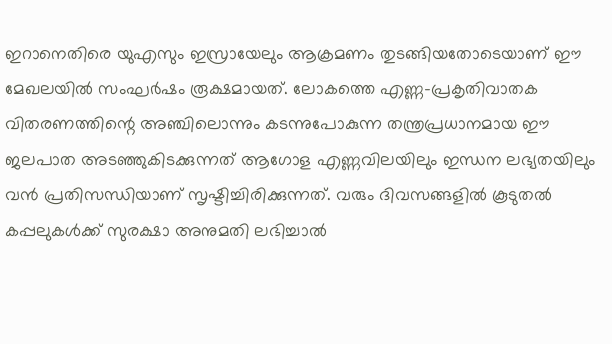ഇറാനെതിരെ യുഎസും ഇസ്രായേലും ആക്രമണം തുടങ്ങിയതോടെയാണ് ഈ മേഖലയിൽ സംഘർഷം രൂക്ഷമായത്. ലോകത്തെ എണ്ണ-പ്രകൃതിവാതക വിതരണത്തിന്റെ അഞ്ചിലൊന്നും കടന്നുപോകുന്ന തന്ത്രപ്രധാനമായ ഈ ജലപാത അടഞ്ഞുകിടക്കുന്നത് ആഗോള എണ്ണവിലയിലും ഇന്ധന ലഭ്യതയിലും വൻ പ്രതിസന്ധിയാണ് സൃഷ്ടിച്ചിരിക്കുന്നത്. വരും ദിവസങ്ങളിൽ കൂടുതൽ കപ്പലുകൾക്ക് സുരക്ഷാ അനുമതി ലഭിച്ചാൽ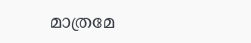മാത്രമേ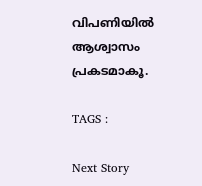വിപണിയിൽ ആശ്വാസം പ്രകടമാകൂ.

TAGS :

Next Story